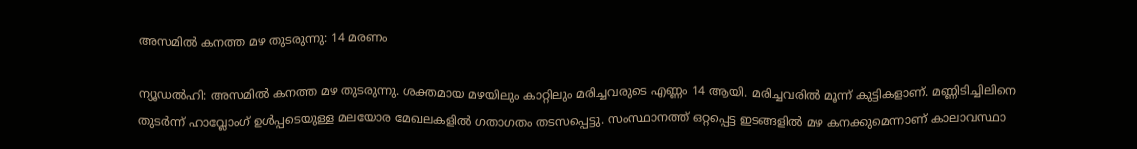അസമില്‍ കനത്ത മഴ തുടരുന്നു: 14 മരണം

ന്യൂഡല്‍ഹി: അസമില്‍ കനത്ത മഴ തുടരുന്നു. ശക്തമായ മഴയിലും കാറ്റിലും മരിച്ചവരുടെ എണ്ണം 14 ആയി. മരിച്ചവരില്‍ മൂന്ന് കുട്ടികളാണ്. മണ്ണിടിച്ചിലിനെ തുടര്‍ന്ന് ഹാവ്ലോംഗ് ഉള്‍പ്പടെയുള്ള മലയോര മേഖലകളില്‍ ഗതാഗതം തടസപ്പെട്ടു. സംസ്ഥാനത്ത് ഒറ്റപ്പെട്ട ഇടങ്ങളില്‍ മഴ കനക്കുമെന്നാണ് കാലാവസ്ഥാ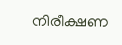നിരീക്ഷണ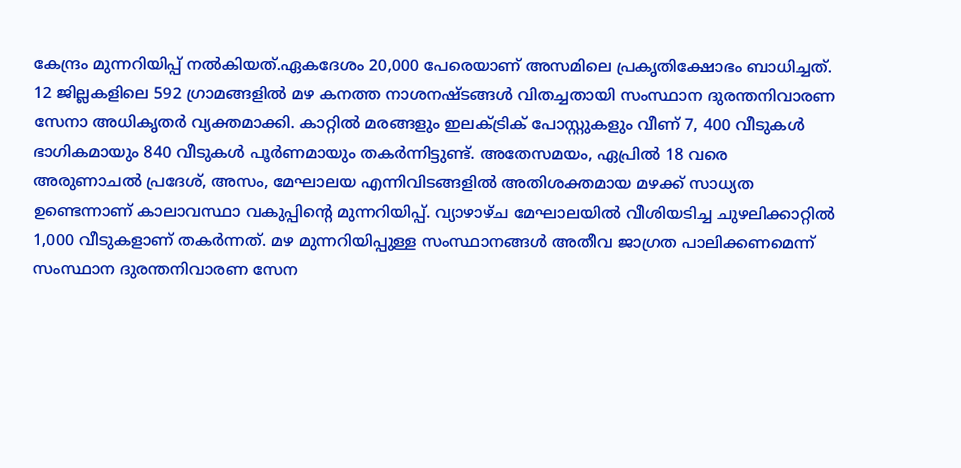കേന്ദ്രം മുന്നറിയിപ്പ് നല്‍കിയത്.ഏകദേശം 20,000 പേരെയാണ് അസമിലെ പ്രകൃതിക്ഷോഭം ബാധിച്ചത്. 12 ജില്ലകളിലെ 592 ഗ്രാമങ്ങളില്‍ മഴ കനത്ത നാശനഷ്ടങ്ങള്‍ വിതച്ചതായി സംസ്ഥാന ദുരന്തനിവാരണ സേനാ അധികൃതര്‍ വ്യക്തമാക്കി. കാറ്റില്‍ മരങ്ങളും ഇലക്ട്രിക് പോസ്റ്റുകളും വീണ് 7, 400 വീടുകള്‍ ഭാഗികമായും 840 വീടുകള്‍ പൂര്‍ണമായും തകര്‍ന്നിട്ടുണ്ട്. അതേസമയം, ഏപ്രില്‍ 18 വരെ അരുണാചല്‍ പ്രദേശ്, അസം, മേഘാലയ എന്നിവിടങ്ങളില്‍ അതിശക്തമായ മഴക്ക് സാധ്യത ഉണ്ടെന്നാണ് കാലാവസ്ഥാ വകുപ്പിന്റെ മുന്നറിയിപ്പ്. വ്യാഴാഴ്ച മേഘാലയില്‍ വീശിയടിച്ച ചുഴലിക്കാറ്റില്‍ 1,000 വീടുകളാണ് തകര്‍ന്നത്. മഴ മുന്നറിയിപ്പുള്ള സംസ്ഥാനങ്ങള്‍ അതീവ ജാഗ്രത പാലിക്കണമെന്ന് സംസ്ഥാന ദുരന്തനിവാരണ സേന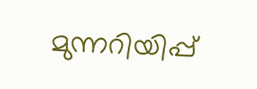മുന്നറിയിപ്പ്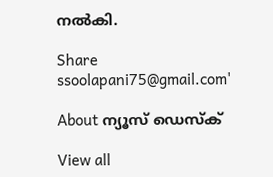നല്‍കി.

Share
ssoolapani75@gmail.com'

About ന്യൂസ് ഡെസ്ക്

View all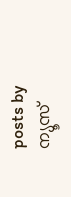posts by ന്യൂസ്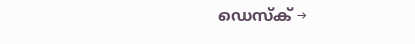ഡെസ്ക് →